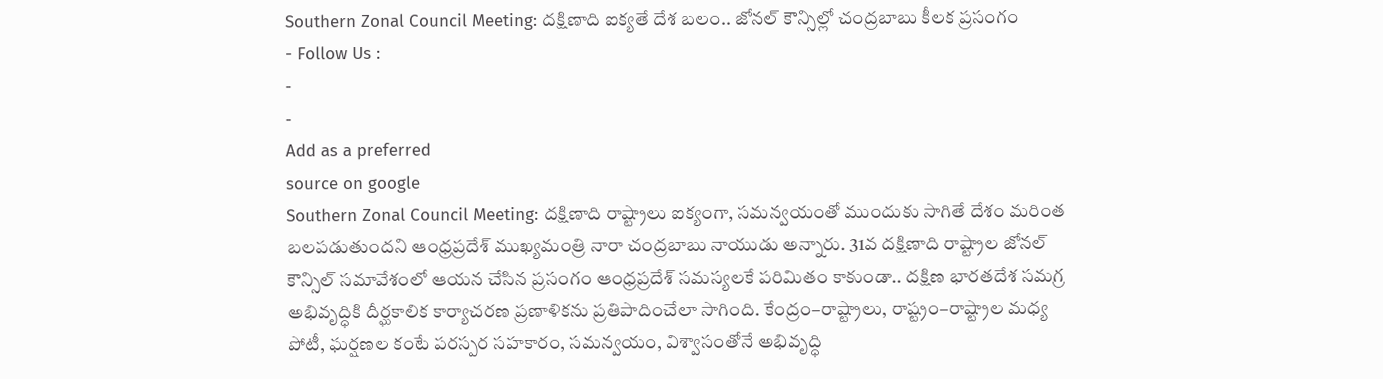Southern Zonal Council Meeting: దక్షిణాది ఐక్యతే దేశ బలం.. జోనల్ కౌన్సిల్లో చంద్రబాబు కీలక ప్రసంగం
- Follow Us :
-
-
Add as a preferred
source on google
Southern Zonal Council Meeting: దక్షిణాది రాష్ట్రాలు ఐక్యంగా, సమన్వయంతో ముందుకు సాగితే దేశం మరింత బలపడుతుందని ఆంధ్రప్రదేశ్ ముఖ్యమంత్రి నారా చంద్రబాబు నాయుడు అన్నారు. 31వ దక్షిణాది రాష్ట్రాల జోనల్ కౌన్సిల్ సమావేశంలో ఆయన చేసిన ప్రసంగం ఆంధ్రప్రదేశ్ సమస్యలకే పరిమితం కాకుండా.. దక్షిణ భారతదేశ సమగ్ర అభివృద్ధికి దీర్ఘకాలిక కార్యాచరణ ప్రణాళికను ప్రతిపాదించేలా సాగింది. కేంద్రం–రాష్ట్రాలు, రాష్ట్రం–రాష్ట్రాల మధ్య పోటీ, ఘర్షణల కంటే పరస్పర సహకారం, సమన్వయం, విశ్వాసంతోనే అభివృద్ధి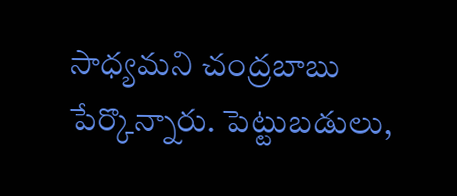సాధ్యమని చంద్రబాబు పేర్కొన్నారు. పెట్టుబడులు,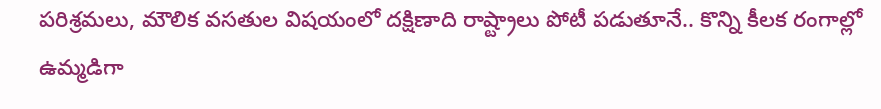పరిశ్రమలు, మౌలిక వసతుల విషయంలో దక్షిణాది రాష్ట్రాలు పోటీ పడుతూనే.. కొన్ని కీలక రంగాల్లో ఉమ్మడిగా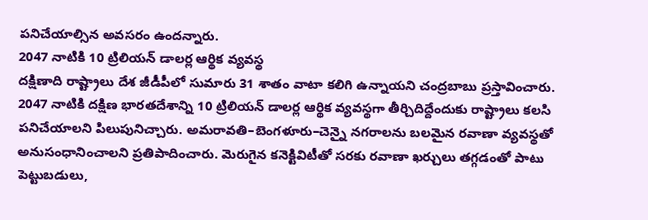పనిచేయాల్సిన అవసరం ఉందన్నారు.
2047 నాటికి 10 ట్రిలియన్ డాలర్ల ఆర్థిక వ్యవస్థ
దక్షిణాది రాష్ట్రాలు దేశ జీడీపీలో సుమారు 31 శాతం వాటా కలిగి ఉన్నాయని చంద్రబాబు ప్రస్తావించారు. 2047 నాటికి దక్షిణ భారతదేశాన్ని 10 ట్రిలియన్ డాలర్ల ఆర్థిక వ్యవస్థగా తీర్చిదిద్దేందుకు రాష్ట్రాలు కలసి పనిచేయాలని పిలుపునిచ్చారు. అమరావతి–బెంగళూరు–చెన్నై నగరాలను బలమైన రవాణా వ్యవస్థతో అనుసంధానించాలని ప్రతిపాదించారు. మెరుగైన కనెక్టివిటీతో సరకు రవాణా ఖర్చులు తగ్గడంతో పాటు పెట్టుబడులు,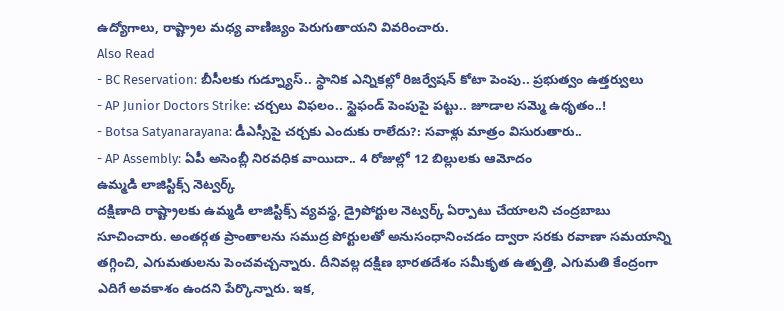ఉద్యోగాలు, రాష్ట్రాల మధ్య వాణిజ్యం పెరుగుతాయని వివరించారు.
Also Read
- BC Reservation: బీసీలకు గుడ్న్యూస్.. స్థానిక ఎన్నికల్లో రిజర్వేషన్ కోటా పెంపు.. ప్రభుత్వం ఉత్తర్వులు
- AP Junior Doctors Strike: చర్చలు విఫలం.. స్టైఫండ్ పెంపుపై పట్టు.. జూడాల సమ్మె ఉధృతం..!
- Botsa Satyanarayana: డీఎస్సీపై చర్చకు ఎందుకు రాలేదు?: సవాళ్లు మాత్రం విసురుతారు..
- AP Assembly: ఏపీ అసెంబ్లీ నిరవధిక వాయిదా.. 4 రోజుల్లో 12 బిల్లులకు ఆమోదం
ఉమ్మడి లాజిస్టిక్స్ నెట్వర్క్
దక్షిణాది రాష్ట్రాలకు ఉమ్మడి లాజిస్టిక్స్ వ్యవస్థ, డ్రైపోర్టుల నెట్వర్క్ ఏర్పాటు చేయాలని చంద్రబాబు సూచించారు. అంతర్గత ప్రాంతాలను సముద్ర పోర్టులతో అనుసంధానించడం ద్వారా సరకు రవాణా సమయాన్ని తగ్గించి, ఎగుమతులను పెంచవచ్చన్నారు. దీనివల్ల దక్షిణ భారతదేశం సమీకృత ఉత్పత్తి, ఎగుమతి కేంద్రంగా ఎదిగే అవకాశం ఉందని పేర్కొన్నారు. ఇక,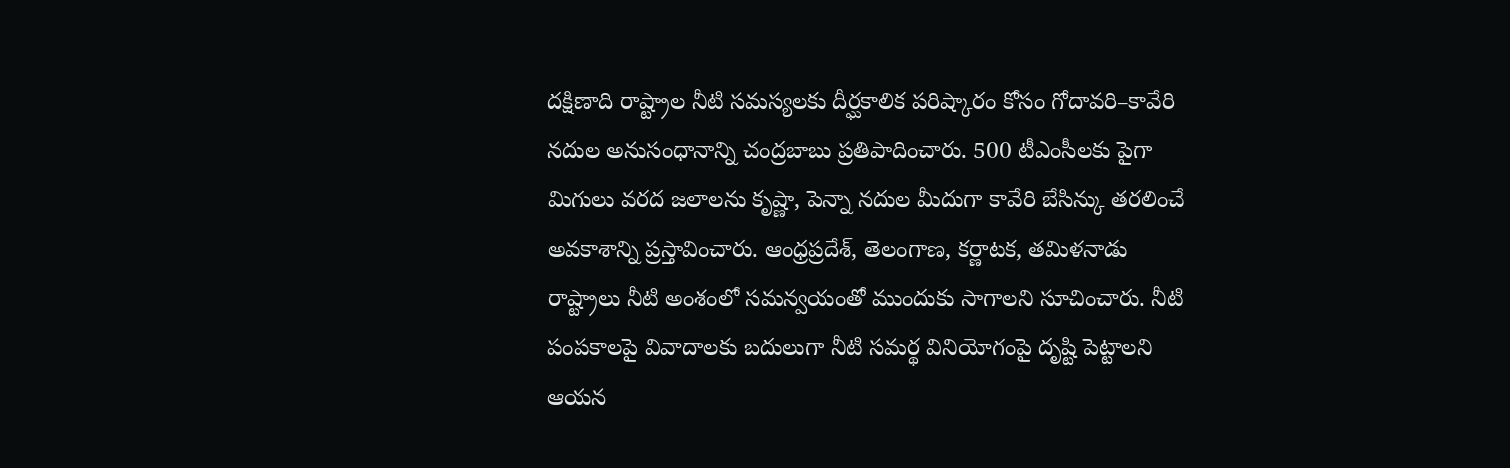దక్షిణాది రాష్ట్రాల నీటి సమస్యలకు దీర్ఘకాలిక పరిష్కారం కోసం గోదావరి–కావేరి నదుల అనుసంధానాన్ని చంద్రబాబు ప్రతిపాదించారు. 500 టీఎంసీలకు పైగా మిగులు వరద జలాలను కృష్ణా, పెన్నా నదుల మీదుగా కావేరి బేసిన్కు తరలించే అవకాశాన్ని ప్రస్తావించారు. ఆంధ్రప్రదేశ్, తెలంగాణ, కర్ణాటక, తమిళనాడు రాష్ట్రాలు నీటి అంశంలో సమన్వయంతో ముందుకు సాగాలని సూచించారు. నీటి పంపకాలపై వివాదాలకు బదులుగా నీటి సమర్థ వినియోగంపై దృష్టి పెట్టాలని ఆయన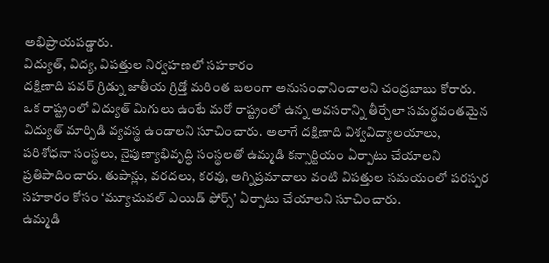అభిప్రాయపడ్డారు.
విద్యుత్, విద్య, విపత్తుల నిర్వహణలో సహకారం
దక్షిణాది పవర్ గ్రిడ్ను జాతీయ గ్రిడ్తో మరింత బలంగా అనుసంధానించాలని చంద్రబాబు కోరారు. ఒక రాష్ట్రంలో విద్యుత్ మిగులు ఉంటే మరో రాష్ట్రంలో ఉన్న అవసరాన్ని తీర్చేలా సమర్థవంతమైన విద్యుత్ మార్పిడి వ్యవస్థ ఉండాలని సూచించారు. అలాగే దక్షిణాది విశ్వవిద్యాలయాలు, పరిశోధనా సంస్థలు, నైపుణ్యాభివృద్ధి సంస్థలతో ఉమ్మడి కన్సార్టియం ఏర్పాటు చేయాలని ప్రతిపాదించారు. తుపాన్లు, వరదలు, కరవు, అగ్నిప్రమాదాలు వంటి విపత్తుల సమయంలో పరస్పర సహకారం కోసం ‘మ్యూచువల్ ఎయిడ్ ఫోర్స్’ ఏర్పాటు చేయాలని సూచించారు.
ఉమ్మడి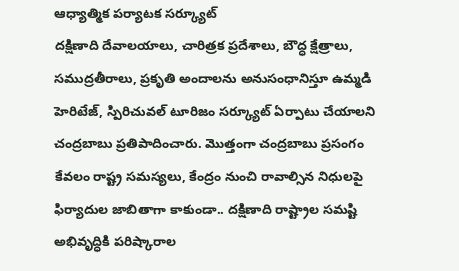ఆధ్యాత్మిక పర్యాటక సర్క్యూట్
దక్షిణాది దేవాలయాలు, చారిత్రక ప్రదేశాలు, బౌద్ధ క్షేత్రాలు, సముద్రతీరాలు, ప్రకృతి అందాలను అనుసంధానిస్తూ ఉమ్మడి హెరిటేజ్, స్పిరిచువల్ టూరిజం సర్క్యూట్ ఏర్పాటు చేయాలని చంద్రబాబు ప్రతిపాదించారు. మొత్తంగా చంద్రబాబు ప్రసంగం కేవలం రాష్ట్ర సమస్యలు, కేంద్రం నుంచి రావాల్సిన నిధులపై ఫిర్యాదుల జాబితాగా కాకుండా.. దక్షిణాది రాష్ట్రాల సమష్టి అభివృద్ధికి పరిష్కారాల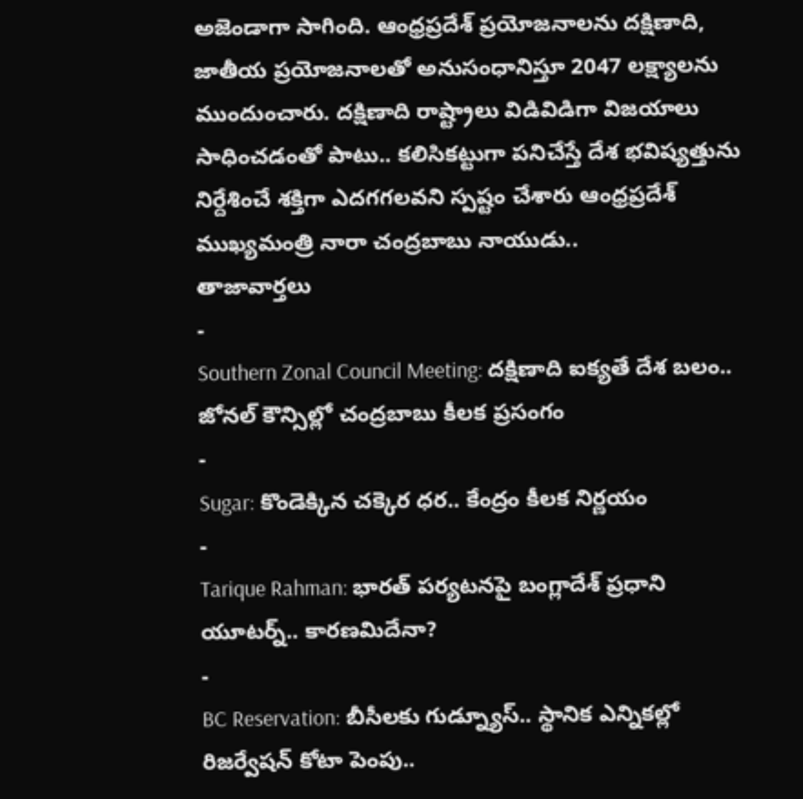అజెండాగా సాగింది. ఆంధ్రప్రదేశ్ ప్రయోజనాలను దక్షిణాది, జాతీయ ప్రయోజనాలతో అనుసంధానిస్తూ 2047 లక్ష్యాలను ముందుంచారు. దక్షిణాది రాష్ట్రాలు విడివిడిగా విజయాలు సాధించడంతో పాటు.. కలిసికట్టుగా పనిచేస్తే దేశ భవిష్యత్తును నిర్దేశించే శక్తిగా ఎదగగలవని స్పష్టం చేశారు ఆంధ్రప్రదేశ్ ముఖ్యమంత్రి నారా చంద్రబాబు నాయుడు..
తాజావార్తలు
-
Southern Zonal Council Meeting: దక్షిణాది ఐక్యతే దేశ బలం.. జోనల్ కౌన్సిల్లో చంద్రబాబు కీలక ప్రసంగం
-
Sugar: కొండెక్కిన చక్కెర ధర.. కేంద్రం కీలక నిర్ణయం
-
Tarique Rahman: భారత్ పర్యటనపై బంగ్లాదేశ్ ప్రధాని యూటర్న్.. కారణమిదేనా?
-
BC Reservation: బీసీలకు గుడ్న్యూస్.. స్థానిక ఎన్నికల్లో రిజర్వేషన్ కోటా పెంపు..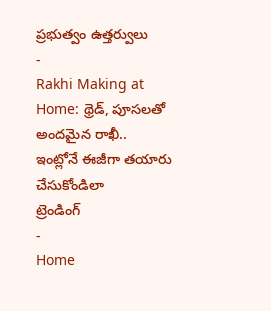ప్రభుత్వం ఉత్తర్వులు
-
Rakhi Making at Home: థ్రెడ్, పూసలతో అందమైన రాఖీ.. ఇంట్లోనే ఈజీగా తయారు చేసుకోండిలా
ట్రెండింగ్
-
Home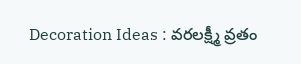Decoration Ideas : వరలక్ష్మీ వ్రతం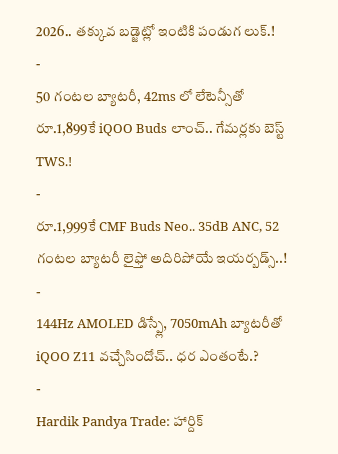2026.. తక్కువ బడ్జెట్లో ఇంటికి పండుగ లుక్.!
-
50 గంటల బ్యాటరీ, 42ms లో లేటెన్సీతో రూ.1,899కే iQOO Buds లాంచ్.. గేమర్లకు బెస్ట్ TWS.!
-
రూ.1,999కే CMF Buds Neo.. 35dB ANC, 52 గంటల బ్యాటరీ లైఫ్తో అదిరిపోయే ఇయర్బడ్స్..!
-
144Hz AMOLED డిస్ప్లే, 7050mAh బ్యాటరీతో iQOO Z11 వచ్చేసిందోచ్.. ధర ఎంతంటే.?
-
Hardik Pandya Trade: హార్దిక్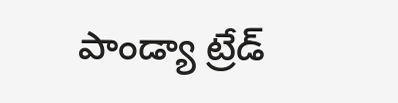పాండ్యా ట్రేడ్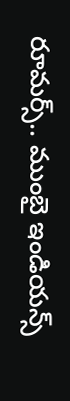రూమర్స్.. ముంబై ఇండియన్స్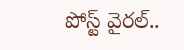పోస్ట్ వైరల్..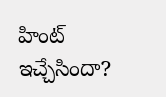హింట్ ఇచ్చేసిందా?